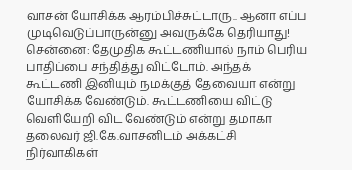வாசன் யோசிக்க ஆரம்பிச்சுட்டாரு.. ஆனா எப்ப முடிவெடுப்பாருன்னு அவருக்கே தெரியாது!
சென்னை: தேமுதிக கூட்டணியால் நாம் பெரிய பாதிப்பை சந்தித்து விட்டோம். அந்தக் கூட்டணி இனியும் நமக்குத் தேவையா என்று யோசிக்க வேண்டும். கூட்டணியை விட்டு வெளியேறி விட வேண்டும் என்று தமாகா தலைவர் ஜி.கே.வாசனிடம் அக்கட்சி நிர்வாகிகள்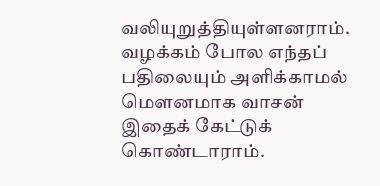வலியுறுத்தியுள்ளனராம். வழக்கம் போல எந்தப் பதிலையும் அளிக்காமல் மெளனமாக வாசன் இதைக் கேட்டுக் கொண்டாராம்.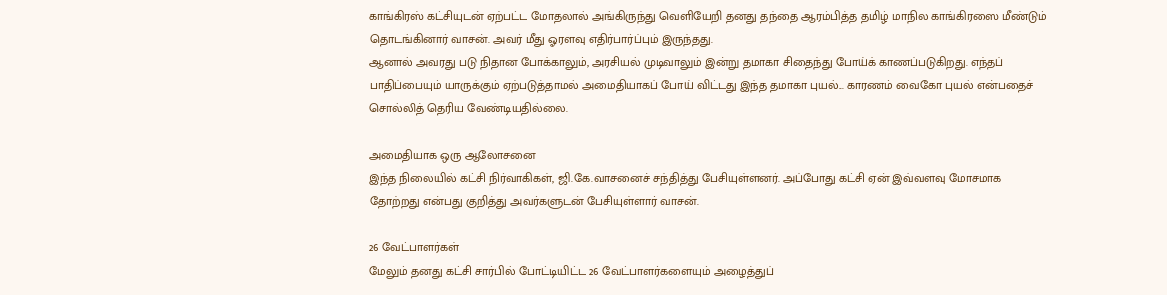காங்கிரஸ் கட்சியுடன் ஏற்பட்ட மோதலால் அங்கிருந்து வெளியேறி தனது தந்தை ஆரம்பித்த தமிழ் மாநில காங்கிரஸை மீண்டும் தொடங்கினார் வாசன். அவர் மீது ஓரளவு எதிர்பார்ப்பும் இருந்தது.
ஆனால் அவரது படு நிதான போக்காலும், அரசியல் முடிவாலும் இன்று தமாகா சிதைந்து போய்க் காணப்படுகிறது. எந்தப் பாதிப்பையும் யாருக்கும் ஏற்படுத்தாமல் அமைதியாகப் போய் விட்டது இந்த தமாகா புயல்... காரணம் வைகோ புயல் என்பதைச் சொல்லித் தெரிய வேண்டியதில்லை.

அமைதியாக ஒரு ஆலோசனை
இந்த நிலையில் கட்சி நிர்வாகிகள், ஜி.கே.வாசனைச் சந்தித்து பேசியுள்ளனர். அப்போது கட்சி ஏன் இவ்வளவு மோசமாக தோற்றது என்பது குறித்து அவர்களுடன் பேசியுள்ளார் வாசன்.

26 வேட்பாளர்கள்
மேலும் தனது கட்சி சார்பில் போட்டியிட்ட 26 வேட்பாளர்களையும் அழைத்துப்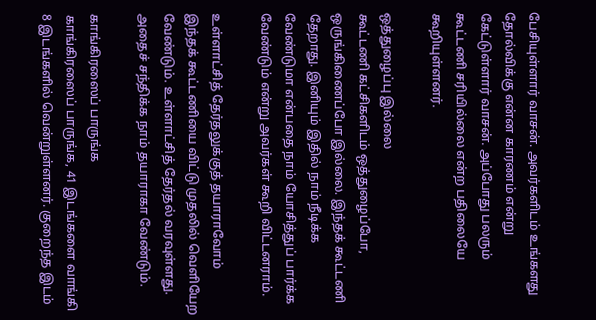பேசியுள்ளார் வாசன். அவர்களிடம் உங்களது தோல்விக்கு என்ன காரணம் என்று கேட்டுள்ளார் வாசன். அப்போது பலரும் கூட்டணி சரியில்லை என்ற பதிலையே கூறியுள்ளனர்.

ஒத்துழைப்பு இல்லை
கூட்டணி கட்சிகளிடம் ஒத்துழைப்போ, ஒருங்கிணைப்போ இல்லை. இந்தக் கூட்டணி தேறாது. இனியும் இதில் நாம் நீடிக்க வேண்டுமா என்பதை நாம் யோசித்துப் பார்க்க வேண்டும் என்று அவர்கள் கூறி விட்டனராம்.

உள்ளாட்சித் தேர்தலுக்குத் தயாராவோம்
இந்தக் கூட்டணியை விட்டு முதலில் வெளியேற வேண்டும். உள்ளாட்சித் தேர்தல் வரவுள்ளது. அதைச் சந்திக்க நாம் தயாராகா வேண்டும்.

காங்கிரஸைப் பாருங்க
காங்கிரஸைப் பாருங்க, 41 இடங்களை வாங்கி 8 இடங்களில் வென்றுள்ளனர். குறைந்த இடம்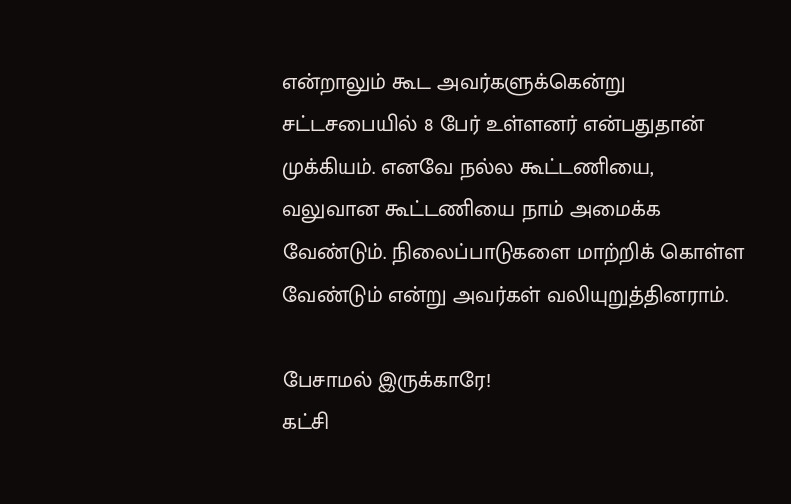என்றாலும் கூட அவர்களுக்கென்று சட்டசபையில் 8 பேர் உள்ளனர் என்பதுதான் முக்கியம். எனவே நல்ல கூட்டணியை, வலுவான கூட்டணியை நாம் அமைக்க வேண்டும். நிலைப்பாடுகளை மாற்றிக் கொள்ள வேண்டும் என்று அவர்கள் வலியுறுத்தினராம்.

பேசாமல் இருக்காரே!
கட்சி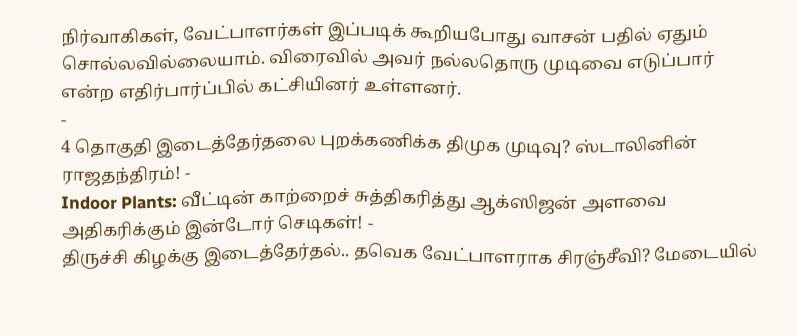நிர்வாகிகள், வேட்பாளர்கள் இப்படிக் கூறியபோது வாசன் பதில் ஏதும் சொல்லவில்லையாம். விரைவில் அவர் நல்லதொரு முடிவை எடுப்பார் என்ற எதிர்பார்ப்பில் கட்சியினர் உள்ளனர்.
-
4 தொகுதி இடைத்தேர்தலை புறக்கணிக்க திமுக முடிவு? ஸ்டாலினின் ராஜதந்திரம்! -
Indoor Plants: வீட்டின் காற்றைச் சுத்திகரித்து ஆக்ஸிஜன் அளவை அதிகரிக்கும் இன்டோர் செடிகள்! -
திருச்சி கிழக்கு இடைத்தேர்தல்.. தவெக வேட்பாளராக சிரஞ்சீவி? மேடையில்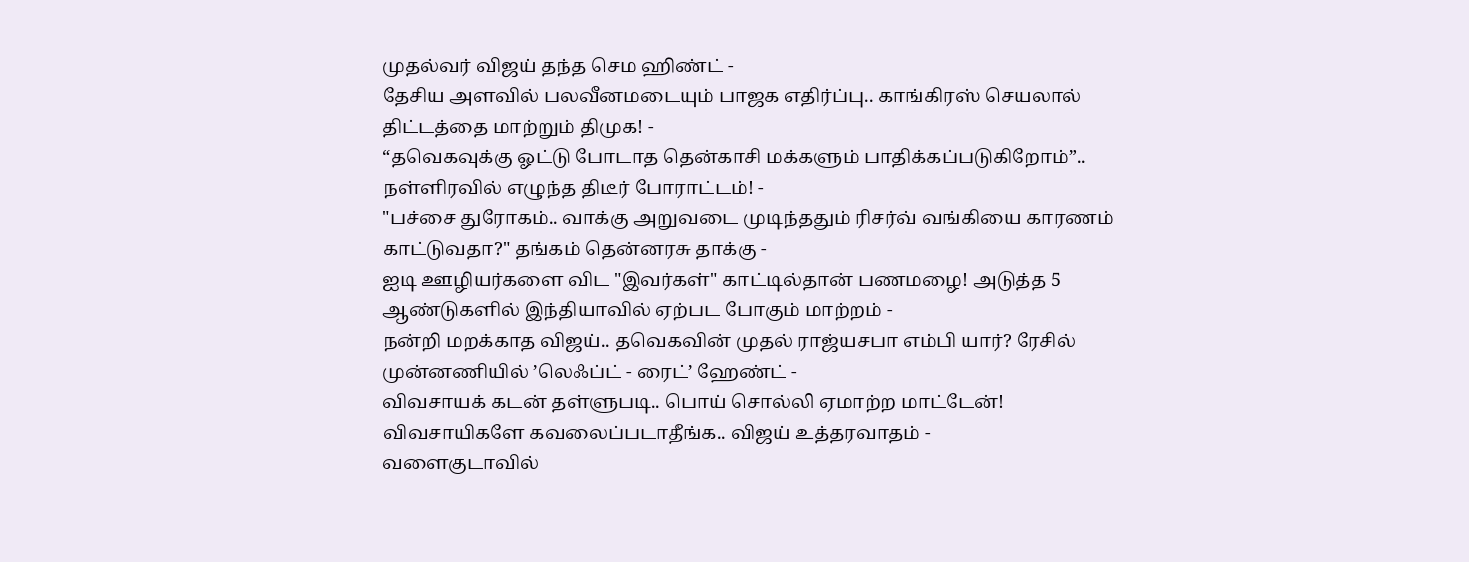முதல்வர் விஜய் தந்த செம ஹிண்ட் -
தேசிய அளவில் பலவீனமடையும் பாஜக எதிர்ப்பு.. காங்கிரஸ் செயலால் திட்டத்தை மாற்றும் திமுக! -
“தவெகவுக்கு ஓட்டு போடாத தென்காசி மக்களும் பாதிக்கப்படுகிறோம்”.. நள்ளிரவில் எழுந்த திடீர் போராட்டம்! -
"பச்சை துரோகம்.. வாக்கு அறுவடை முடிந்ததும் ரிசர்வ் வங்கியை காரணம் காட்டுவதா?" தங்கம் தென்னரசு தாக்கு -
ஐடி ஊழியர்களை விட "இவர்கள்" காட்டில்தான் பணமழை! அடுத்த 5 ஆண்டுகளில் இந்தியாவில் ஏற்பட போகும் மாற்றம் -
நன்றி மறக்காத விஜய்.. தவெகவின் முதல் ராஜ்யசபா எம்பி யார்? ரேசில் முன்னணியில் ’லெஃப்ட் - ரைட்’ ஹேண்ட் -
விவசாயக் கடன் தள்ளுபடி.. பொய் சொல்லி ஏமாற்ற மாட்டேன்! விவசாயிகளே கவலைப்படாதீங்க.. விஜய் உத்தரவாதம் -
வளைகுடாவில்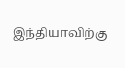இந்தியாவிற்கு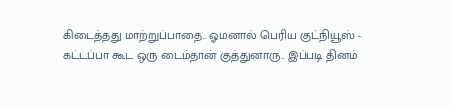கிடைத்தது மாற்றுப்பாதை.. ஓமனால் பெரிய குட்நியூஸ் -
கட்டப்பா கூட ஒரு டைம்தான் குத்துனாரு.. இப்படி தினம்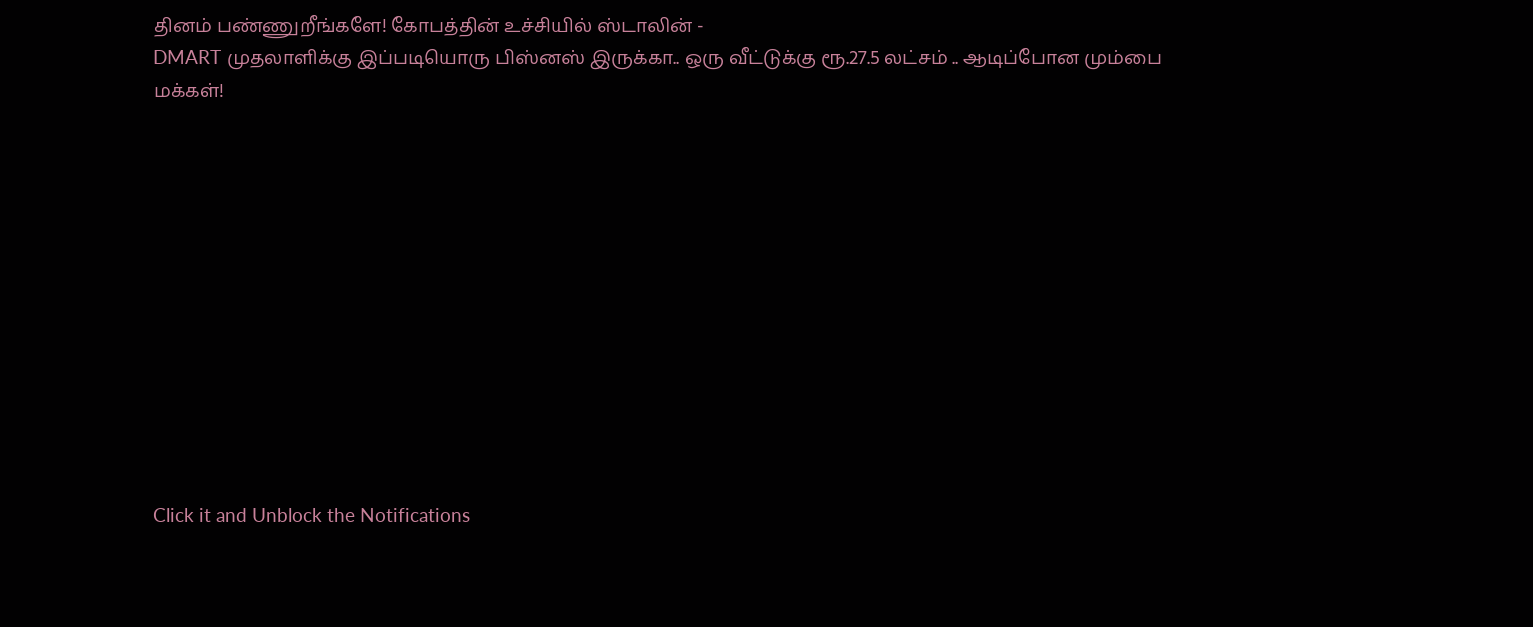தினம் பண்ணுறீங்களே! கோபத்தின் உச்சியில் ஸ்டாலின் -
DMART முதலாளிக்கு இப்படியொரு பிஸ்னஸ் இருக்கா.. ஒரு வீட்டுக்கு ரூ.27.5 லட்சம் .. ஆடிப்போன மும்பை மக்கள்!












Click it and Unblock the Notifications